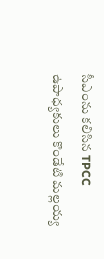సీఎంను కలిసిన TPCC ఉపాధ్యకులు కొండేటి మల్లయ్య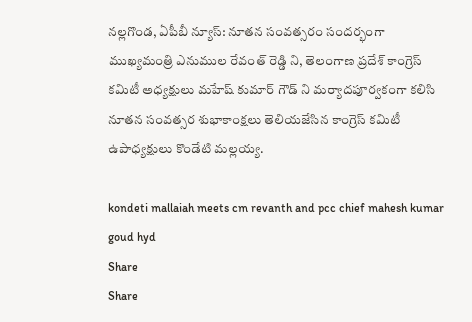నల్లగొండ, ఏపీబీ న్యూస్: నూతన సంవత్సరం సందర్భంగా ముఖ్యమంత్రి ఎనుముల రేవంత్ రెడ్డి ని, తెలంగాణ ప్రదేశ్ కాంగ్రెస్ కమిటీ అధ్యక్షులు మహేష్ కుమార్ గౌడ్ ని మర్యాదపూర్వకంగా కలిసి నూతన సంవత్సర శుభాకాంక్షలు తెలియజేసిన కాంగ్రెస్ కమిటీ ఉపాధ్యక్షులు కొండేటి మల్లయ్య.

kondeti mallaiah meets cm revanth and pcc chief mahesh kumar goud hyd
Share
Share